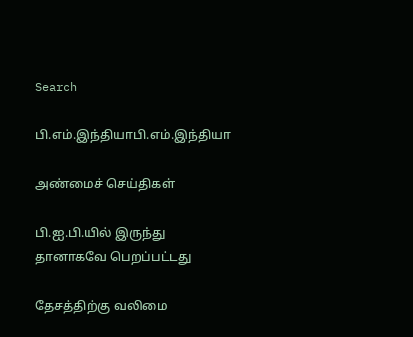Search

பி.எம்.இந்தியாபி.எம்.இந்தியா

அண்மைச் செய்திகள்

பி.ஐ.பி.யில் இருந்து தானாகவே பெறப்பட்டது

தேசத்திற்கு வலிமை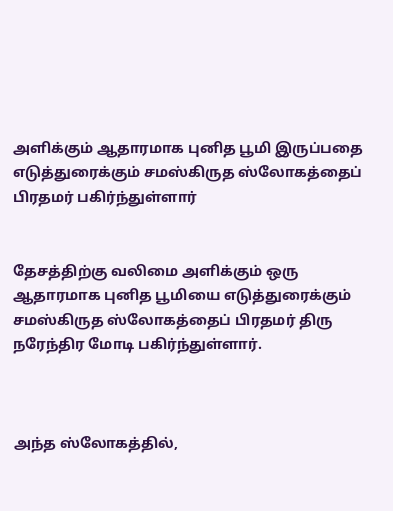அளிக்கும் ஆதாரமாக புனித பூமி இருப்பதை எடுத்துரைக்கும் சமஸ்கிருத ஸ்லோகத்தைப் பிரதமர் பகிர்ந்துள்ளார்


தேசத்திற்கு வலிமை அளிக்கும் ஒரு ஆதாரமாக புனித பூமியை எடுத்துரைக்கும் சமஸ்கிருத ஸ்லோகத்தைப் பிரதமர் திரு நரேந்திர மோடி பகிர்ந்துள்ளார்.



அந்த ஸ்லோகத்தில்,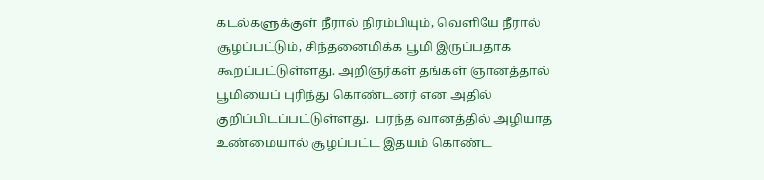கடல்களுக்குள் நீரால் நிரம்பியும், வெளியே நீரால் சூழப்பட்டும், சிந்தனைமிக்க பூமி இருப்பதாக கூறப்பட்டுள்ளது. அறிஞர்கள் தங்கள் ஞானத்தால் பூமியைப் புரிந்து கொண்டனர் என அதில் குறிப்பிடப்பட்டுள்ளது.  பரந்த வானத்தில் அழியாத உண்மையால் சூழப்பட்ட இதயம் கொண்ட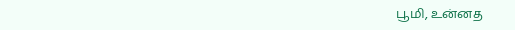பூமி, உன்னத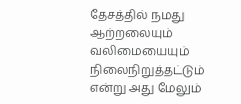தேசத்தில் நமது ஆற்றலையும் வலிமையையும் நிலைநிறுத்தட்டும் என்று அது மேலும்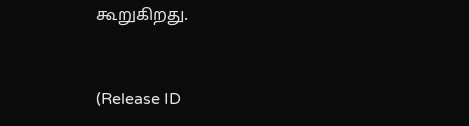கூறுகிறது.



(Release ID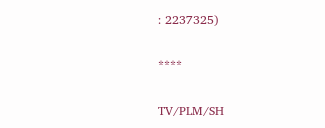: 2237325)

****

TV/PLM/SH